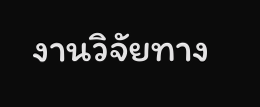งานวิจัยทาง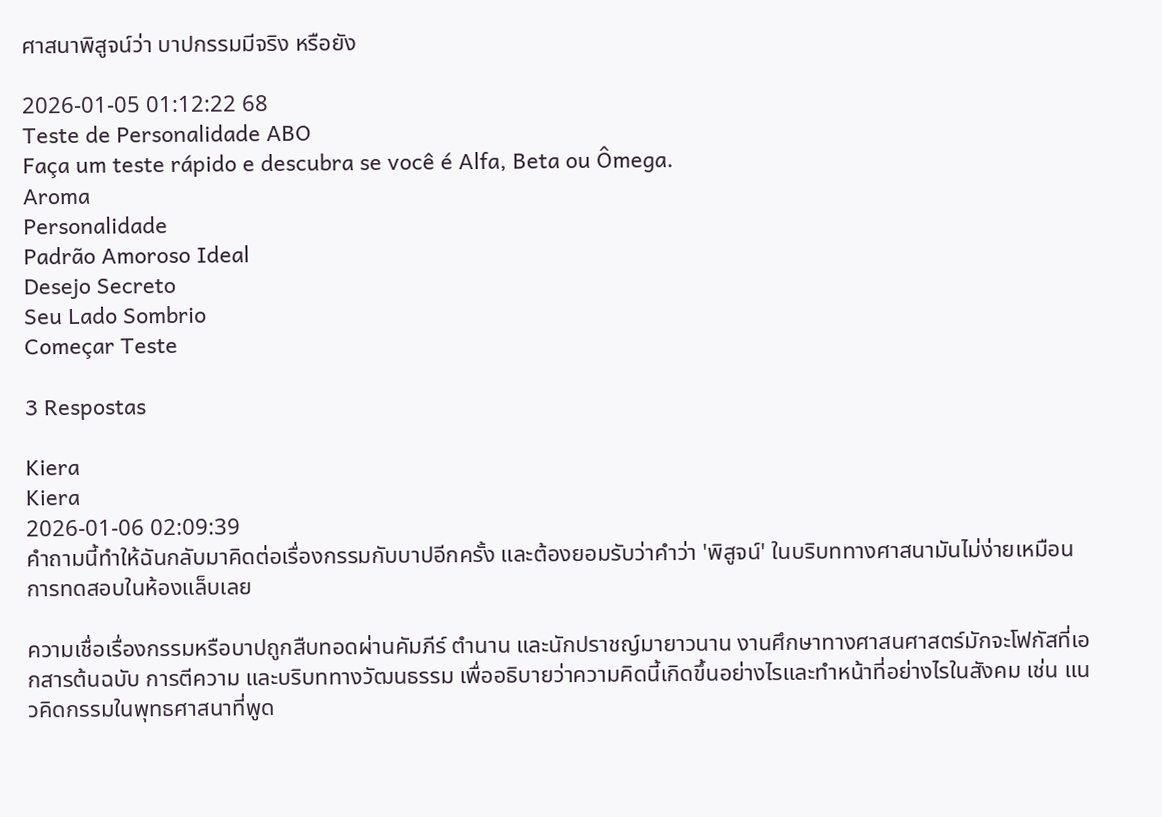ศาสนาพิสูจน์ว่า บาปกรรมมีจริง หรือยัง

2026-01-05 01:12:22 68
Teste de Personalidade ABO
Faça um teste rápido e descubra se você é Alfa, Beta ou Ômega.
Aroma
Personalidade
Padrão Amoroso Ideal
Desejo Secreto
Seu Lado Sombrio
Começar Teste

3 Respostas

Kiera
Kiera
2026-01-06 02:09:39
คำถามนี้ทำให้ฉันกลับมาคิดต่อเรื่องกรรมกับบาปอีกครั้ง และต้องยอมรับว่าคำว่า 'พิสูจน์' ในบริบททางศาสนามันไม่ง่ายเหมือนการทดสอบในห้องแล็บเลย

ความเชื่อเรื่องกรรมหรือบาปถูกสืบทอดผ่านคัมภีร์ ตำนาน และนักปราชญ์มายาวนาน งานศึกษาทางศาสนศาสตร์มักจะโฟกัสที่เอกสารต้นฉบับ การตีความ และบริบททางวัฒนธรรม เพื่ออธิบายว่าความคิดนี้เกิดขึ้นอย่างไรและทำหน้าที่อย่างไรในสังคม เช่น แนวคิดกรรมในพุทธศาสนาที่พูด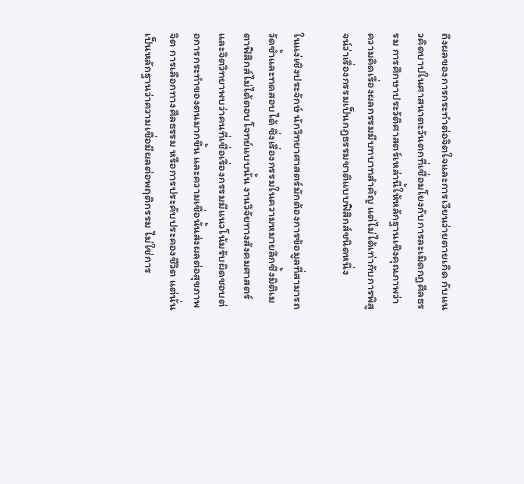ถึงผลของการกระทำต่อจิตใจและการเวียนว่ายตายเกิด กับแนวคิดบาปในศาสนาตะวันตกที่เชื่อมโยงกับการละเมิดกฎศีลธรรม การศึกษาประวัติศาสตร์เหล่านี้ให้หลักฐานเชิงคุณภาพว่าความคิดเรื่องผลกรรมมีบทบาทสำคัญ แต่ไม่ได้เท่ากับการพิสูจน์ว่าเรื่องกรรมเป็นกฎธรรมชาติแบบฟิสิกส์ชนิดหนึ่ง

ในแง่เชิงประจักษ์ นักวิทยาศาสตร์มักต้องการข้อมูลที่สามารถวัดซ้ำและทดสอบได้ ซึ่งเรื่องกรรมในความหมายลึกซึ้งมิติเมตาฟิสิกส์ไม่ได้ตอบโจทย์แบบนั้น งานวิจัยทางสังคมศาสตร์และจิตวิทยาพบว่าคนที่เชื่อเรื่องกรรมมีแนวโน้มรับผิดชอบต่อการกระทำของตนมากขึ้น และความเชื่อนั้นส่งผลต่อสุขภาพจิต การเลือกทางศีลธรรม หรือการประคับประคองชีวิต แต่นั่นเป็นหลักฐานว่าความเชื่อมีผลต่อพฤติกรรม ไม่ใช่การ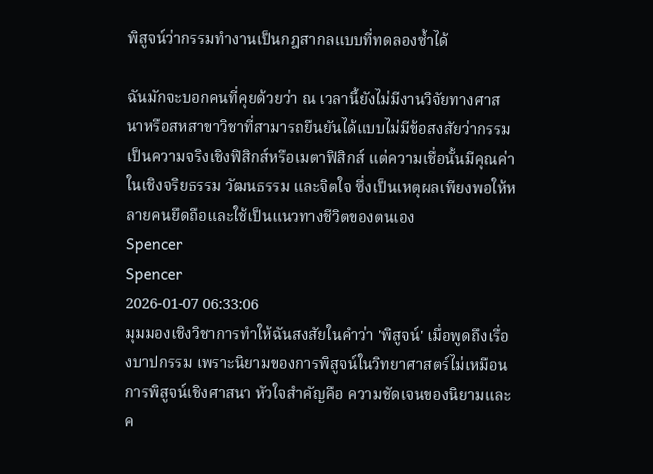พิสูจน์ว่ากรรมทำงานเป็นกฎสากลแบบที่ทดลองซ้ำได้

ฉันมักจะบอกคนที่คุยด้วยว่า ณ เวลานี้ยังไม่มีงานวิจัยทางศาสนาหรือสหสาขาวิชาที่สามารถยืนยันได้แบบไม่มีข้อสงสัยว่ากรรมเป็นความจริงเชิงฟิสิกส์หรือเมตาฟิสิกส์ แต่ความเชื่อนั้นมีคุณค่าในเชิงจริยธรรม วัฒนธรรม และจิตใจ ซึ่งเป็นเหตุผลเพียงพอให้หลายคนยึดถือและใช้เป็นแนวทางชีวิตของตนเอง
Spencer
Spencer
2026-01-07 06:33:06
มุมมองเชิงวิชาการทำให้ฉันสงสัยในคำว่า 'พิสูจน์' เมื่อพูดถึงเรื่องบาปกรรม เพราะนิยามของการพิสูจน์ในวิทยาศาสตร์ไม่เหมือนการพิสูจน์เชิงศาสนา หัวใจสำคัญคือ ความชัดเจนของนิยามและค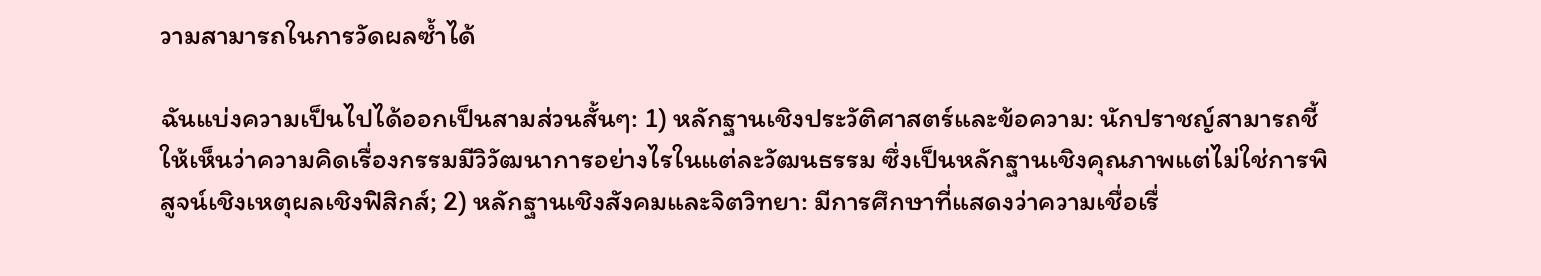วามสามารถในการวัดผลซ้ำได้

ฉันแบ่งความเป็นไปได้ออกเป็นสามส่วนสั้นๆ: 1) หลักฐานเชิงประวัติศาสตร์และข้อความ: นักปราชญ์สามารถชี้ให้เห็นว่าความคิดเรื่องกรรมมีวิวัฒนาการอย่างไรในแต่ละวัฒนธรรม ซึ่งเป็นหลักฐานเชิงคุณภาพแต่ไม่ใช่การพิสูจน์เชิงเหตุผลเชิงฟิสิกส์; 2) หลักฐานเชิงสังคมและจิตวิทยา: มีการศึกษาที่แสดงว่าความเชื่อเรื่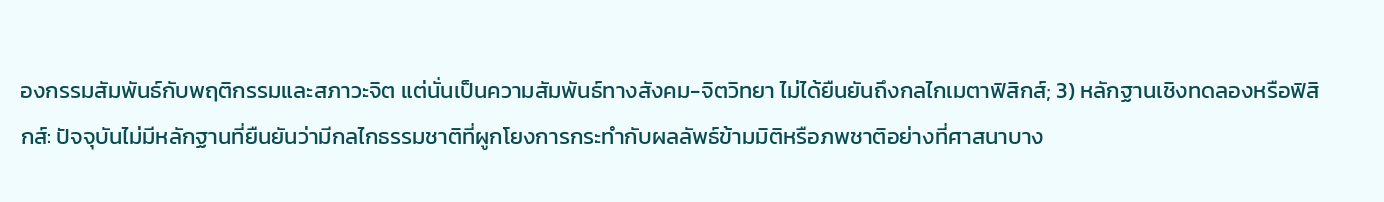องกรรมสัมพันธ์กับพฤติกรรมและสภาวะจิต แต่นั่นเป็นความสัมพันธ์ทางสังคม-จิตวิทยา ไม่ได้ยืนยันถึงกลไกเมตาฟิสิกส์; 3) หลักฐานเชิงทดลองหรือฟิสิกส์: ปัจจุบันไม่มีหลักฐานที่ยืนยันว่ามีกลไกธรรมชาติที่ผูกโยงการกระทำกับผลลัพธ์ข้ามมิติหรือภพชาติอย่างที่ศาสนาบาง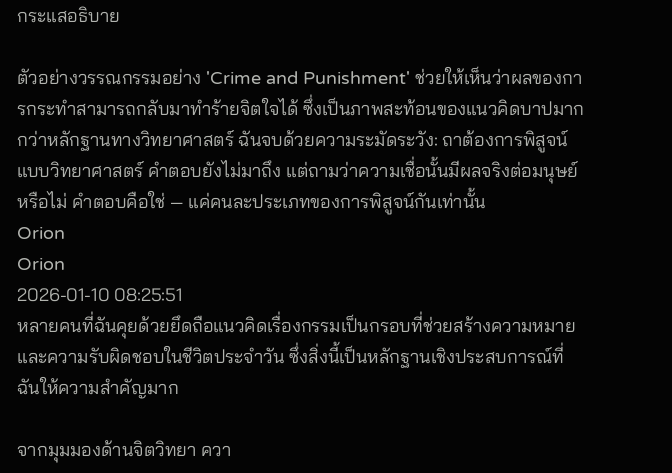กระแสอธิบาย

ตัวอย่างวรรณกรรมอย่าง 'Crime and Punishment' ช่วยให้เห็นว่าผลของการกระทำสามารถกลับมาทำร้ายจิตใจได้ ซึ่งเป็นภาพสะท้อนของแนวคิดบาปมากกว่าหลักฐานทางวิทยาศาสตร์ ฉันจบด้วยความระมัดระวัง: ถาต้องการพิสูจน์แบบวิทยาศาสตร์ คำตอบยังไม่มาถึง แต่ถามว่าความเชื่อนั้นมีผลจริงต่อมนุษย์หรือไม่ คำตอบคือใช่ — แค่คนละประเภทของการพิสูจน์กันเท่านั้น
Orion
Orion
2026-01-10 08:25:51
หลายคนที่ฉันคุยด้วยยึดถือแนวคิดเรื่องกรรมเป็นกรอบที่ช่วยสร้างความหมายและความรับผิดชอบในชีวิตประจำวัน ซึ่งสิ่งนี้เป็นหลักฐานเชิงประสบการณ์ที่ฉันให้ความสำคัญมาก

จากมุมมองด้านจิตวิทยา ควา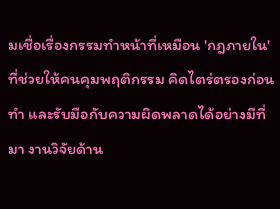มเชื่อเรื่องกรรมทำหน้าที่เหมือน 'กฎภายใน' ที่ช่วยให้คนคุมพฤติกรรม คิดไตร่ตรองก่อนทำ และรับมือกับความผิดพลาดได้อย่างมีที่มา งานวิจัยด้าน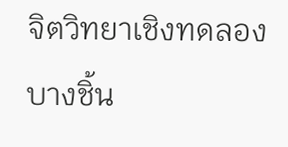จิตวิทยาเชิงทดลองบางชิ้น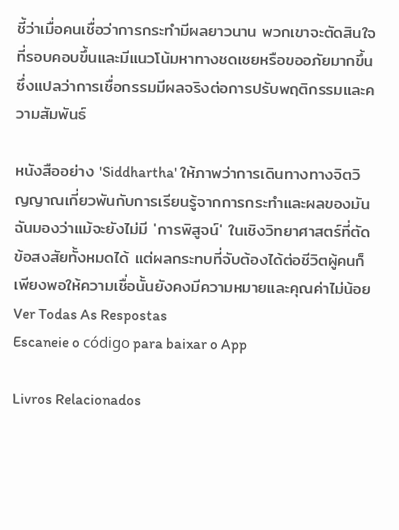ชี้ว่าเมื่อคนเชื่อว่าการกระทำมีผลยาวนาน พวกเขาจะตัดสินใจที่รอบคอบขึ้นและมีแนวโน้มหาทางชดเชยหรือขออภัยมากขึ้น ซึ่งแปลว่าการเชื่อกรรมมีผลจริงต่อการปรับพฤติกรรมและความสัมพันธ์

หนังสืออย่าง 'Siddhartha' ให้ภาพว่าการเดินทางทางจิตวิญญาณเกี่ยวพันกับการเรียนรู้จากการกระทำและผลของมัน ฉันมองว่าแม้จะยังไม่มี 'การพิสูจน์' ในเชิงวิทยาศาสตร์ที่ตัดข้อสงสัยทั้งหมดได้ แต่ผลกระทบที่จับต้องได้ต่อชีวิตผู้คนก็เพียงพอให้ความเชื่อนั้นยังคงมีความหมายและคุณค่าไม่น้อย
Ver Todas As Respostas
Escaneie o código para baixar o App

Livros Relacionados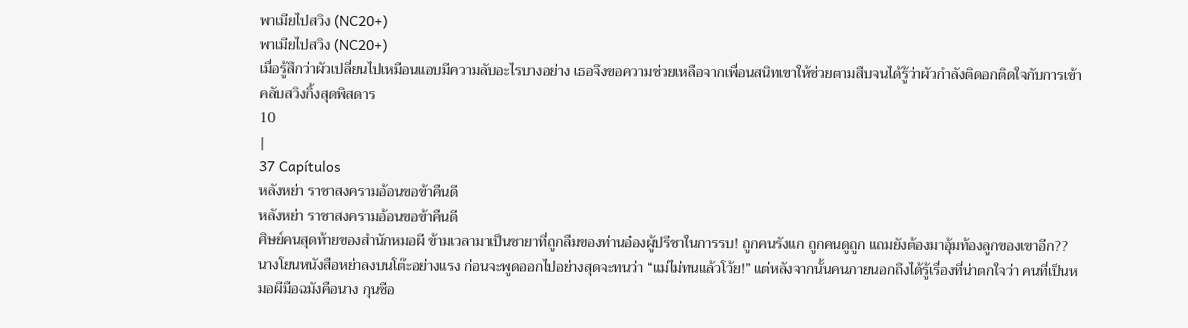พาเมียไปสวิง (NC20+)
พาเมียไปสวิง (NC20+)
เมื่อรู้สึกว่าผัวเปลี่ยนไปเหมือนแอบมีความลับอะไรบางอย่าง เธอจึงขอความช่วยเหลือจากเพื่อนสนิทเขาให้ช่วยตามสืบจนได้รู้ว่าผัวกำลังติดอกติดใจกับการเข้าคลับสวิงกิ้งสุดพิสดาร
10
|
37 Capítulos
หลังหย่า ราชาสงครามอ้อนขอข้าคืนดี
หลังหย่า ราชาสงครามอ้อนขอข้าคืนดี
ศิษย์คนสุดท้ายของสำนักหมอผี ข้ามเวลามาเป็นชายาที่ถูกลืมของท่านอ๋องผู้ปรีชาในการรบ! ถูกคนรังแก ถูกคนดูถูก แถมยังต้องมาอุ้มท้องลูกของเขาอีก?? นางโยนหนังสือหย่าลงบนโต๊ะอย่างแรง ก่อนจะพูดออกไปอย่างสุดจะทนว่า “แม่ไม่ทนแล้วโว้ย!” แต่หลังจากนั้นคนภายนอกถึงได้รู้เรื่องที่น่าตกใจว่า คนที่เป็นหมอผีมือฉมังคือนาง กุนซือ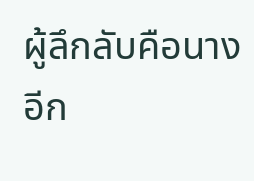ผู้ลึกลับคือนาง อีก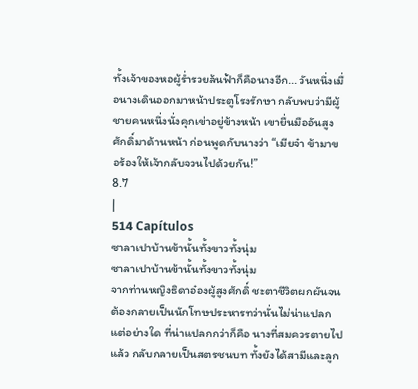ทั้งเจ้าของหอผู้ร่ำรวยล้นฟ้าก็คือนางอีก... วันหนึ่งเมื่อนางเดินออกมาหน้าประตูโรงรักษา กลับพบว่ามีผู้ชายคนหนึ่งนั่งคุกเข่าอยู่ข้างหน้า เขายื่นมืออันสูงศักดิ์มาด้านหน้า ก่อนพูดกับนางว่า “เมียจ๋า ข้ามาขอร้องให้เจ้ากลับจวนไปด้วยกัน!”
8.7
|
514 Capítulos
ซาลาเปาบ้านข้านั้นทั้งขาวทั้งนุ่ม
ซาลาเปาบ้านข้านั้นทั้งขาวทั้งนุ่ม
จากท่านหญิงธิดาอ๋องผู้สูงศักดิ์ ชะตาชีวิตผกผันจนต้องกลายเป็นนักโทษประหารทว่านั่นไม่น่าแปลกแต่อย่างใด ที่น่าแปลกกว่าก็คือ นางที่สมควรตายไปแล้ว กลับกลายเป็นสตรชนบท ทั้งยังได้สามีและลูก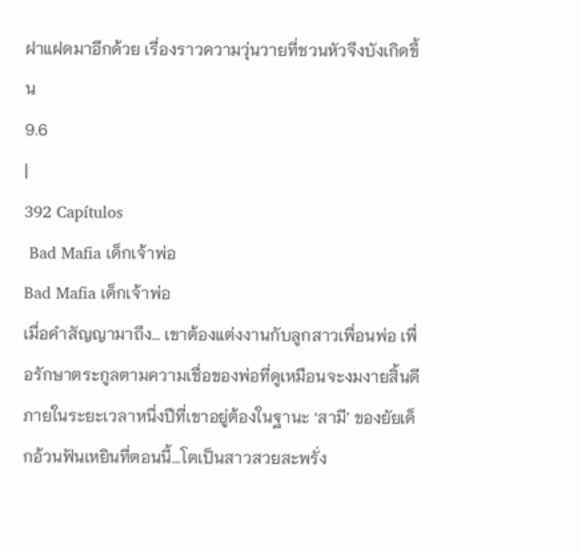ฝาแฝดมาอีกด้วย เรื่องราวความวุ่นวายที่ชวนหัวจึงบังเกิดขึ้น
9.6
|
392 Capítulos
 Bad Mafia เด็กเจ้าพ่อ
Bad Mafia เด็กเจ้าพ่อ
เมื่อคำสัญญามาถึง… เขาต้องแต่งงานกับลูกสาวเพื่อนพ่อ เพื่อรักษาตระกูลตามความเชื่อของพ่อที่ดูเหมือนจะงมงายสิ้นดี ภายในระยะเวลาหนึ่งปีที่เขาอยู่ต้องในฐานะ ‘สามี’ ของยัยเด็กอ้วนฟันเหยินที่ตอนนี้…โตเป็นสาวสวยสะพรั่ง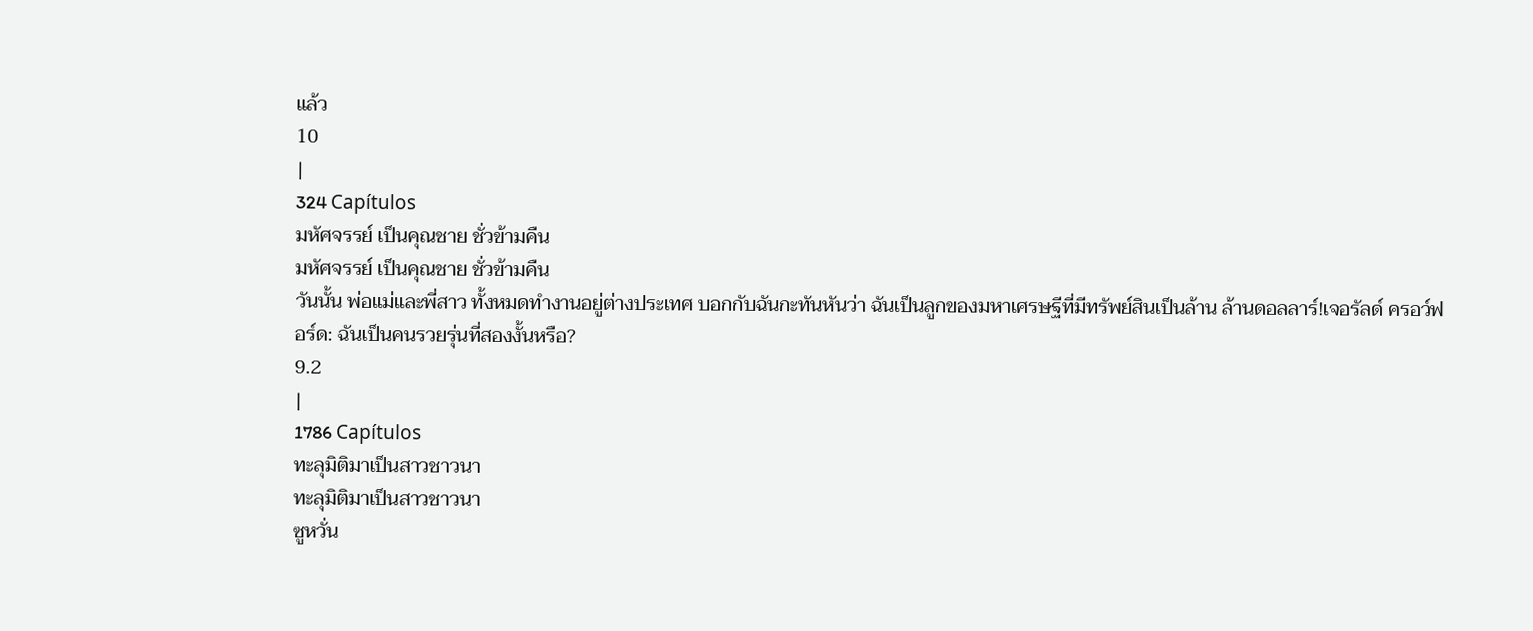แล้ว
10
|
324 Capítulos
มหัศจรรย์ เป็นคุณชาย ชั่วข้ามคืน
มหัศจรรย์ เป็นคุณชาย ชั่วข้ามคืน
วันนั้น พ่อแม่และพี่สาว ทั้งหมดทำงานอยู่ต่างประเทศ บอกกับฉันกะทันหันว่า ฉันเป็นลูกของมหาเศรษฐีที่มีทรัพย์สินเป็นล้าน ล้านดอลลาร์!เจอรัลด์ ครอว์ฟอร์ด: ฉันเป็นคนรวยรุ่นที่สองงั้นหรือ?
9.2
|
1786 Capítulos
ทะลุมิติมาเป็นสาวชาวนา
ทะลุมิติมาเป็นสาวชาวนา
ซูหวั่น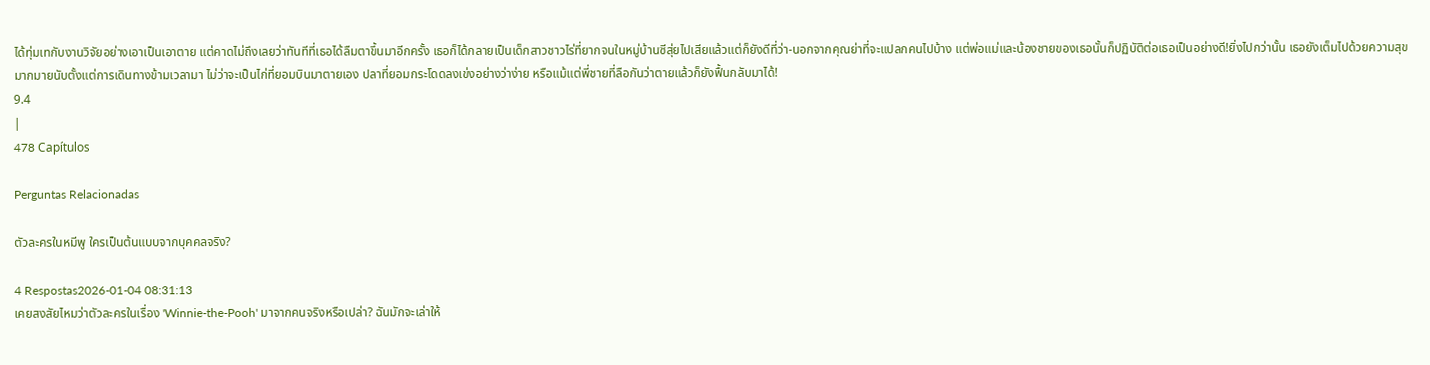ได้ทุ่มเทกับงานวิจัยอย่างเอาเป็นเอาตาย แต่คาดไม่ถึงเลยว่าทันทีที่เธอได้ลืมตาขึ้นมาอีกครั้ง เธอก็ได้กลายเป็นเด็กสาวชาวไร่ที่ยากจนในหมู่บ้านซีสุ่ยไปเสียแล้วแต่ก็ยังดีที่ว่า-นอกจากคุณย่าที่จะแปลกคนไปบ้าง แต่พ่อแม่และน้องชายของเธอนั้นก็ปฏิบัติต่อเธอเป็นอย่างดี!ยิ่งไปกว่านั้น เธอยังเต็มไปด้วยความสุขมากมายนับตั้งแต่การเดินทางข้ามเวลามา ไม่ว่าจะเป็นไก่ที่ยอมบินมาตายเอง ปลาที่ยอมกระโดดลงเข่งอย่างว่าง่าย หรือแม้แต่พี่ชายที่ลือกันว่าตายแล้วก็ยังฟื้นกลับมาได้!
9.4
|
478 Capítulos

Perguntas Relacionadas

ตัวละครในหมีพู ใครเป็นต้นแบบจากบุคคลจริง?

4 Respostas2026-01-04 08:31:13
เคยสงสัยไหมว่าตัวละครในเรื่อง 'Winnie-the-Pooh' มาจากคนจริงหรือเปล่า? ฉันมักจะเล่าให้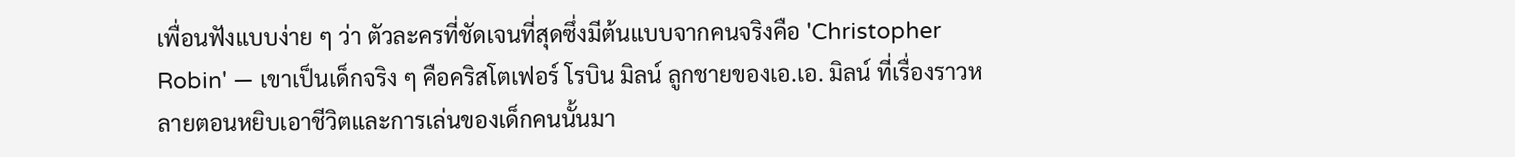เพื่อนฟังแบบง่าย ๆ ว่า ตัวละครที่ชัดเจนที่สุดซึ่งมีต้นแบบจากคนจริงคือ 'Christopher Robin' — เขาเป็นเด็กจริง ๆ คือคริสโตเฟอร์ โรบิน มิลน์ ลูกชายของเอ.เอ. มิลน์ ที่เรื่องราวหลายตอนหยิบเอาชีวิตและการเล่นของเด็กคนนั้นมา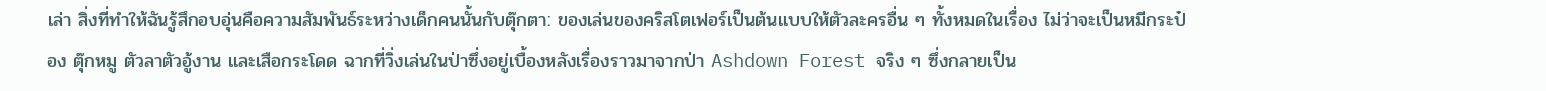เล่า สิ่งที่ทำให้ฉันรู้สึกอบอุ่นคือความสัมพันธ์ระหว่างเด็กคนนั้นกับตุ๊กตา: ของเล่นของคริสโตเฟอร์เป็นต้นแบบให้ตัวละครอื่น ๆ ทั้งหมดในเรื่อง ไม่ว่าจะเป็นหมีกระป๋อง ตุ๊กหมู ตัวลาตัวอู้งาน และเสือกระโดด ฉากที่วิ่งเล่นในป่าซึ่งอยู่เบื้องหลังเรื่องราวมาจากป่า Ashdown Forest จริง ๆ ซึ่งกลายเป็น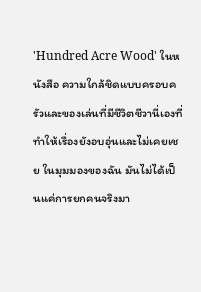'Hundred Acre Wood' ในหนังสือ ความใกล้ชิดแบบครอบครัวและของเล่นที่มีชีวิตชีวานี่เองที่ทำให้เรื่องยังอบอุ่นและไม่เคยเชย ในมุมมองของฉัน มันไม่ได้เป็นแค่การยกคนจริงมา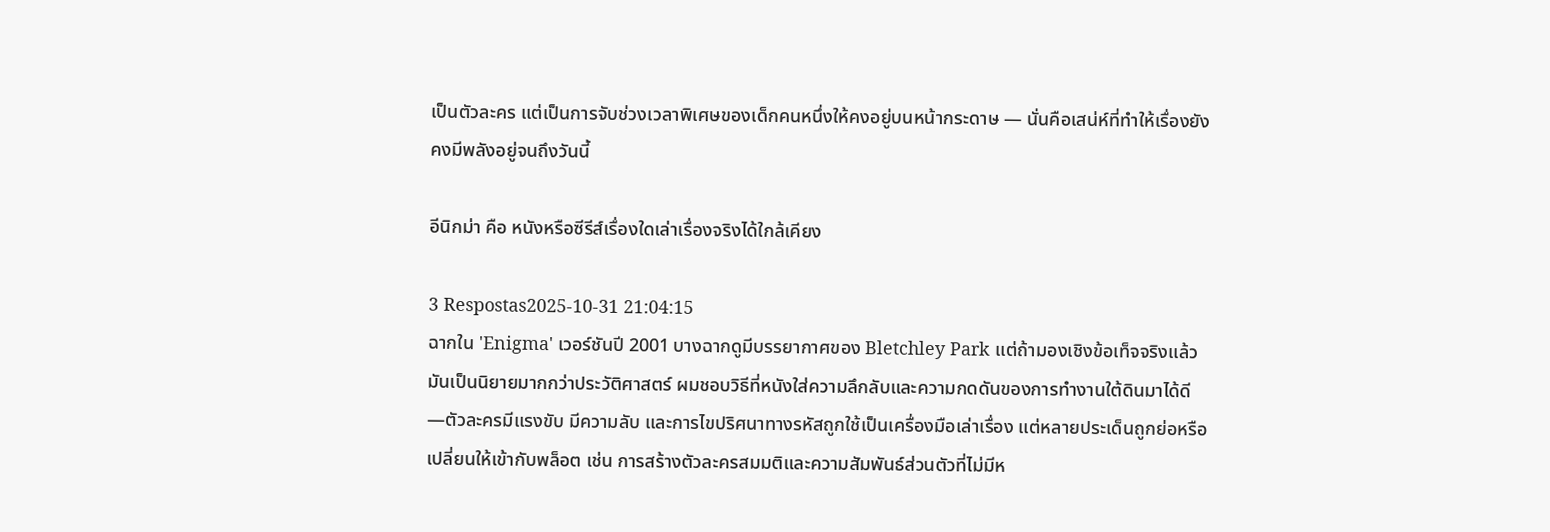เป็นตัวละคร แต่เป็นการจับช่วงเวลาพิเศษของเด็กคนหนึ่งให้คงอยู่บนหน้ากระดาษ — นั่นคือเสน่ห์ที่ทำให้เรื่องยังคงมีพลังอยู่จนถึงวันนี้

อีนิกม่า คือ หนังหรือซีรีส์เรื่องใดเล่าเรื่องจริงได้ใกล้เคียง

3 Respostas2025-10-31 21:04:15
ฉากใน 'Enigma' เวอร์ชันปี 2001 บางฉากดูมีบรรยากาศของ Bletchley Park แต่ถ้ามองเชิงข้อเท็จจริงแล้วมันเป็นนิยายมากกว่าประวัติศาสตร์ ผมชอบวิธีที่หนังใส่ความลึกลับและความกดดันของการทำงานใต้ดินมาได้ดี—ตัวละครมีแรงขับ มีความลับ และการไขปริศนาทางรหัสถูกใช้เป็นเครื่องมือเล่าเรื่อง แต่หลายประเด็นถูกย่อหรือเปลี่ยนให้เข้ากับพล็อต เช่น การสร้างตัวละครสมมติและความสัมพันธ์ส่วนตัวที่ไม่มีห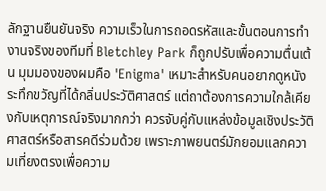ลักฐานยืนยันจริง ความเร็วในการถอดรหัสและขั้นตอนการทำงานจริงของทีมที่ Bletchley Park ก็ถูกปรับเพื่อความตื่นเต้น มุมมองของผมคือ 'Enigma' เหมาะสำหรับคนอยากดูหนังระทึกขวัญที่ได้กลิ่นประวัติศาสตร์ แต่ถาต้องการความใกล้เคียงกับเหตุการณ์จริงมากกว่า ควรจับคู่กับแหล่งข้อมูลเชิงประวัติศาสตร์หรือสารคดีร่วมด้วย เพราะภาพยนตร์มักยอมแลกความเที่ยงตรงเพื่อความ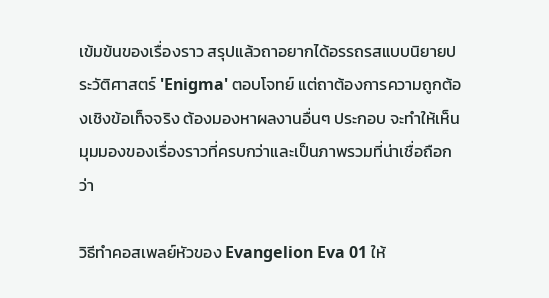เข้มข้นของเรื่องราว สรุปแล้วถาอยากได้อรรถรสแบบนิยายประวัติศาสตร์ 'Enigma' ตอบโจทย์ แต่ถาต้องการความถูกต้องเชิงข้อเท็จจริง ต้องมองหาผลงานอื่นๆ ประกอบ จะทำให้เห็นมุมมองของเรื่องราวที่ครบกว่าและเป็นภาพรวมที่น่าเชื่อถือกว่า

วิธีทำคอสเพลย์หัวของ Evangelion Eva 01 ให้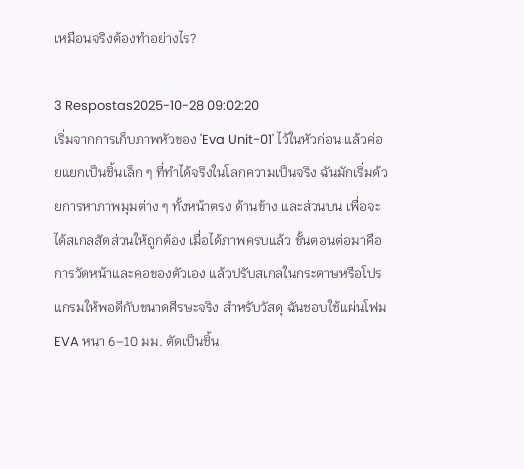เหมือนจริงต้องทำอย่างไร?

3 Respostas2025-10-28 09:02:20
เริ่มจากการเก็บภาพหัวของ 'Eva Unit-01' ไว้ในหัวก่อน แล้วค่อยแยกเป็นชิ้นเล็ก ๆ ที่ทำได้จริงในโลกความเป็นจริง ฉันมักเริ่มด้วยการหาภาพมุมต่าง ๆ ทั้งหน้าตรง ด้านข้าง และส่วนบน เพื่อจะได้สเกลสัดส่วนให้ถูกต้อง เมื่อได้ภาพครบแล้ว ขั้นตอนต่อมาคือการวัดหน้าและคอของตัวเอง แล้วปรับสเกลในกระดาษหรือโปรแกรมให้พอดีกับขนาดศีรษะจริง สำหรับวัสดุ ฉันชอบใช้แผ่นโฟม EVA หนา 6–10 มม. ตัดเป็นชิ้น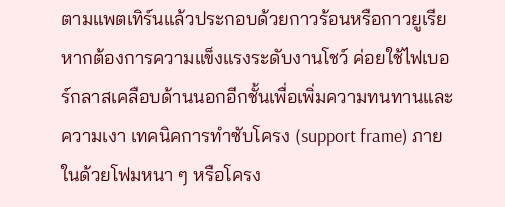ตามแพตเทิร์นแล้วประกอบด้วยกาวร้อนหรือกาวยูเรีย หากต้องการความแข็งแรงระดับงานโชว์ ค่อยใช้ไฟเบอร์กลาสเคลือบด้านนอกอีกชั้นเพื่อเพิ่มความทนทานและความเงา เทคนิคการทำซับโครง (support frame) ภายในด้วยโฟมหนา ๆ หรือโครง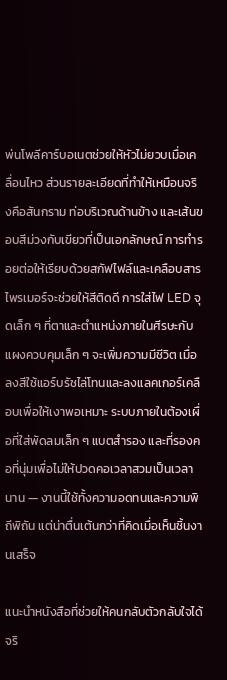พ่นโพลีคาร์บอเนตช่วยให้หัวไม่ยวบเมื่อเคลื่อนไหว ส่วนรายละเอียดที่ทำให้เหมือนจริงคือสันกราม ท่อบริเวณด้านข้าง และเส้นขอบสีม่วงกับเขียวที่เป็นเอกลักษณ์ การทำรอยต่อให้เรียบด้วยสกัฟไฟล์และเคลือบสารไพรเมอร์จะช่วยให้สีติดดี การใส่ไฟ LED จุดเล็ก ๆ ที่ตาและตำแหน่งภายในศีรษะกับแผงควบคุมเล็ก ๆ จะเพิ่มความมีชีวิต เมื่อลงสีใช้แอร์บรัชไล่โทนและลงแลคเกอร์เคลือบเพื่อให้เงาพอเหมาะ ระบบภายในต้องเผื่อที่ใส่พัดลมเล็ก ๆ แบตสำรอง และที่รองคอที่นุ่มเพื่อไม่ให้ปวดคอเวลาสวมเป็นเวลานาน — งานนี้ใช้ทั้งความอดทนและความพิถีพิถัน แต่น่าตื่นเต้นกว่าที่คิดเมื่อเห็นชิ้นงานเสร็จ

แนะนำหนังสือที่ช่วยให้คนกลับตัวกลับใจได้จริ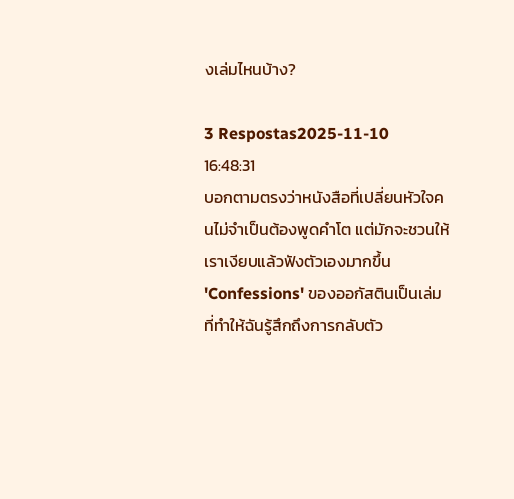งเล่มไหนบ้าง?

3 Respostas2025-11-10 16:48:31
บอกตามตรงว่าหนังสือที่เปลี่ยนหัวใจคนไม่จำเป็นต้องพูดคำโต แต่มักจะชวนให้เราเงียบแล้วฟังตัวเองมากขึ้น 'Confessions' ของออกัสตินเป็นเล่มที่ทำให้ฉันรู้สึกถึงการกลับตัว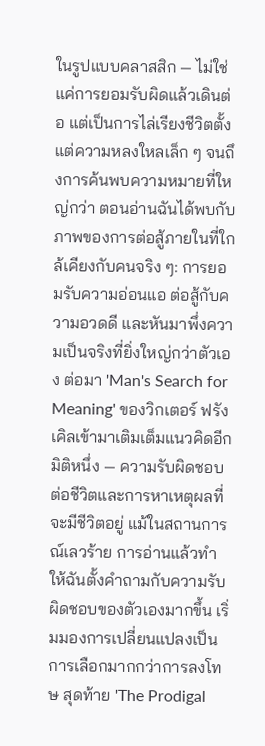ในรูปแบบคลาสสิก — ไม่ใช่แค่การยอมรับผิดแล้วเดินต่อ แต่เป็นการไล่เรียงชีวิตตั้งแต่ความหลงใหลเล็ก ๆ จนถึงการค้นพบความหมายที่ใหญ่กว่า ตอนอ่านฉันได้พบกับภาพของการต่อสู้ภายในที่ใกล้เคียงกับคนจริง ๆ: การยอมรับความอ่อนแอ ต่อสู้กับความอวดดี และหันมาพึ่งความเป็นจริงที่ยิ่งใหญ่กว่าตัวเอง ต่อมา 'Man's Search for Meaning' ของวิกเตอร์ ฟรังเคิลเข้ามาเติมเต็มแนวคิดอีกมิติหนึ่ง — ความรับผิดชอบต่อชีวิตและการหาเหตุผลที่จะมีชีวิตอยู่ แม้ในสถานการณ์เลวร้าย การอ่านแล้วทำให้ฉันตั้งคำถามกับความรับผิดชอบของตัวเองมากขึ้น เริ่มมองการเปลี่ยนแปลงเป็นการเลือกมากกว่าการลงโทษ สุดท้าย 'The Prodigal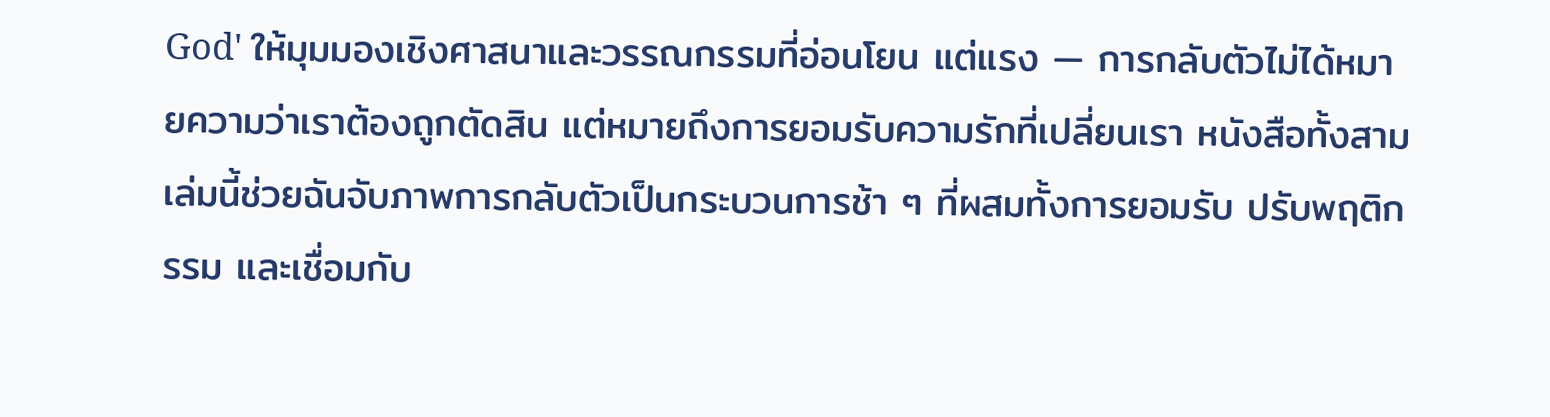God' ให้มุมมองเชิงศาสนาและวรรณกรรมที่อ่อนโยน แต่แรง — การกลับตัวไม่ได้หมายความว่าเราต้องถูกตัดสิน แต่หมายถึงการยอมรับความรักที่เปลี่ยนเรา หนังสือทั้งสามเล่มนี้ช่วยฉันจับภาพการกลับตัวเป็นกระบวนการช้า ๆ ที่ผสมทั้งการยอมรับ ปรับพฤติกรรม และเชื่อมกับ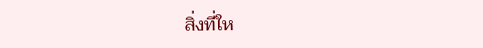สิ่งที่ให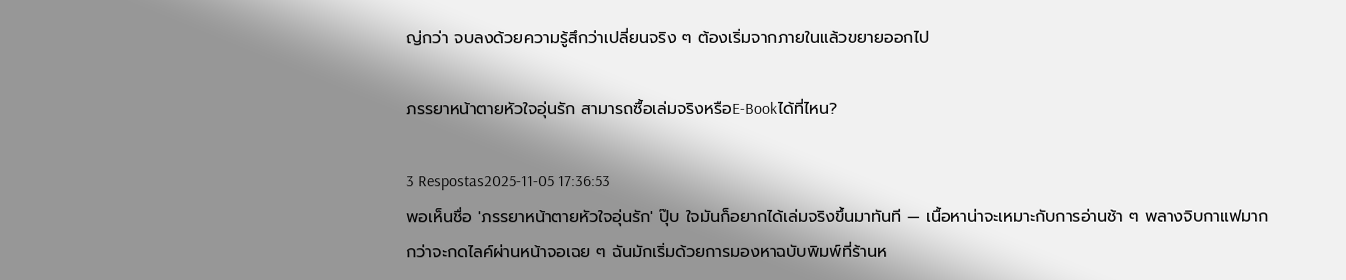ญ่กว่า จบลงด้วยความรู้สึกว่าเปลี่ยนจริง ๆ ต้องเริ่มจากภายในแล้วขยายออกไป

ภรรยาหน้าตายหัวใจอุ่นรัก สามารถซื้อเล่มจริงหรือE-Bookได้ที่ไหน?

3 Respostas2025-11-05 17:36:53
พอเห็นชื่อ 'ภรรยาหน้าตายหัวใจอุ่นรัก' ปุ๊บ ใจมันก็อยากได้เล่มจริงขึ้นมาทันที — เนื้อหาน่าจะเหมาะกับการอ่านช้า ๆ พลางจิบกาแฟมากกว่าจะกดไลค์ผ่านหน้าจอเฉย ๆ ฉันมักเริ่มด้วยการมองหาฉบับพิมพ์ที่ร้านห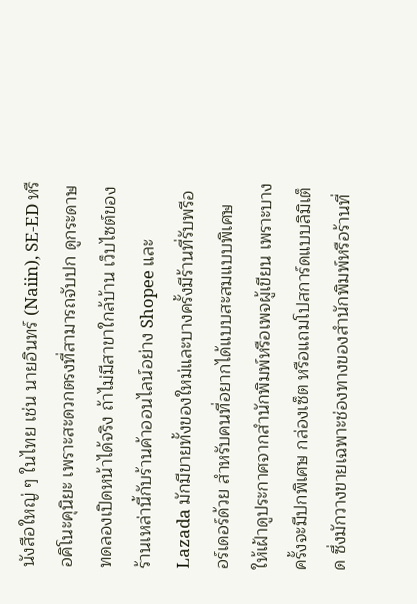นังสือใหญ่ ๆ ในไทย เช่น นายอินทร์ (Naiin), SE-ED หรือคิโนะคุนิยะ เพราะสะดวกตรงที่สามารถจับปก ดูกระดาษ ทดลองเปิดหน้าได้จริง ถ้าไม่มีสาขาใกล้บ้าน เว็บไซต์ของร้านเหล่านี้กับร้านค้าออนไลน์อย่าง Shopee และ Lazada มักมีขายทั้งของใหม่และบางครั้งมีร้านที่รับพรีออร์เดอร์ด้วย สำหรับคนที่อยากได้แบบสะสมแบบพิเศษ ให้เฝ้าดูประกาศจากสำนักพิมพ์หรือเพจผู้เขียน เพราะบางครั้งจะมีปกพิเศษ กล่องเซ็ต หรือแถมโปสการ์ดแบบลิมิเต็ด ซึ่งมักวางขายเฉพาะช่องทางของสำนักพิมพ์หรือร้านที่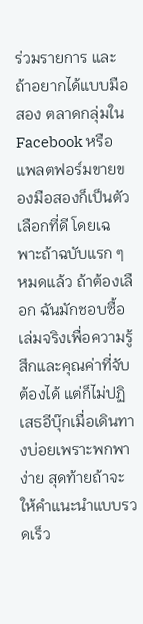ร่วมรายการ และถ้าอยากได้แบบมือสอง ตลาดกลุ่มใน Facebook หรือแพลตฟอร์มขายของมือสองก็เป็นตัวเลือกที่ดี โดยเฉพาะถ้าฉบับแรก ๆ หมดแล้ว ถ้าต้องเลือก ฉันมักชอบซื้อเล่มจริงเพื่อความรู้สึกและคุณค่าที่จับต้องได้ แต่ก็ไม่ปฏิเสธอีบุ๊กเมื่อเดินทางบ่อยเพราะพกพาง่าย สุดท้ายถ้าจะให้คำแนะนำแบบรวดเร็ว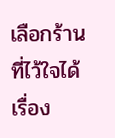เลือกร้านที่ไว้ใจได้ เรื่อง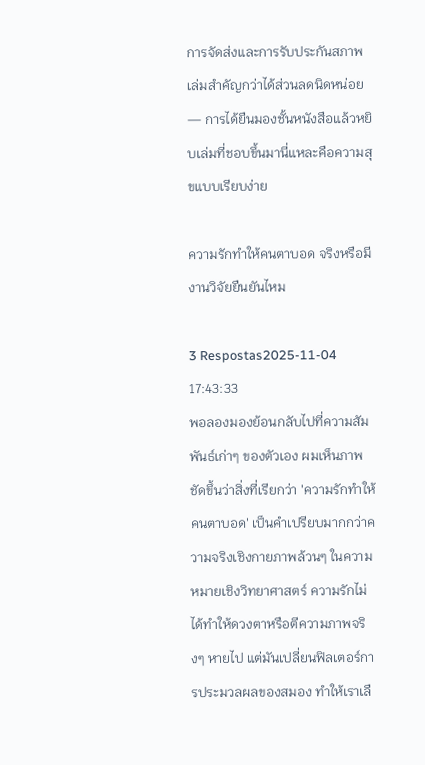การจัดส่งและการรับประกันสภาพเล่มสำคัญกว่าได้ส่วนลดนิดหน่อย — การได้ยืนมองชั้นหนังสือแล้วหยิบเล่มที่ชอบขึ้นมานี่แหละคือความสุขแบบเรียบง่าย

ความรักทําให้คนตาบอด จริงหรือมีงานวิจัยยืนยันไหม

3 Respostas2025-11-04 17:43:33
พอลองมองย้อนกลับไปที่ความสัมพันธ์เก่าๆ ของตัวเอง ผมเห็นภาพชัดขึ้นว่าสิ่งที่เรียกว่า 'ความรักทำให้คนตาบอด' เป็นคำเปรียบมากกว่าความจริงเชิงกายภาพล้วนๆ ในความหมายเชิงวิทยาศาสตร์ ความรักไม่ได้ทำให้ดวงตาหรือตีความภาพจริงๆ หายไป แต่มันเปลี่ยนฟิลเตอร์การประมวลผลของสมอง ทำให้เราเลื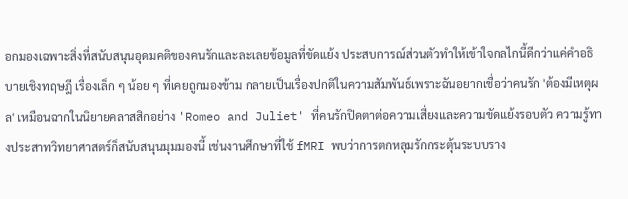อกมองเฉพาะสิ่งที่สนับสนุนอุดมคติของคนรักและละเลยข้อมูลที่ขัดแย้ง ประสบการณ์ส่วนตัวทำให้เข้าใจกลไกนี้ดีกว่าแค่คำอธิบายเชิงทฤษฎี เรื่องเล็ก ๆ น้อย ๆ ที่เคยถูกมองข้าม กลายเป็นเรื่องปกติในความสัมพันธ์เพราะฉันอยากเชื่อว่าคนรัก 'ต้องมีเหตุผล' เหมือนฉากในนิยายคลาสสิกอย่าง 'Romeo and Juliet' ที่คนรักปิดตาต่อความเสี่ยงและความขัดแย้งรอบตัว ความรู้ทางประสาทวิทยาศาสตร์ก็สนับสนุนมุมมองนี้ เช่นงานศึกษาที่ใช้ fMRI พบว่าการตกหลุมรักกระตุ้นระบบราง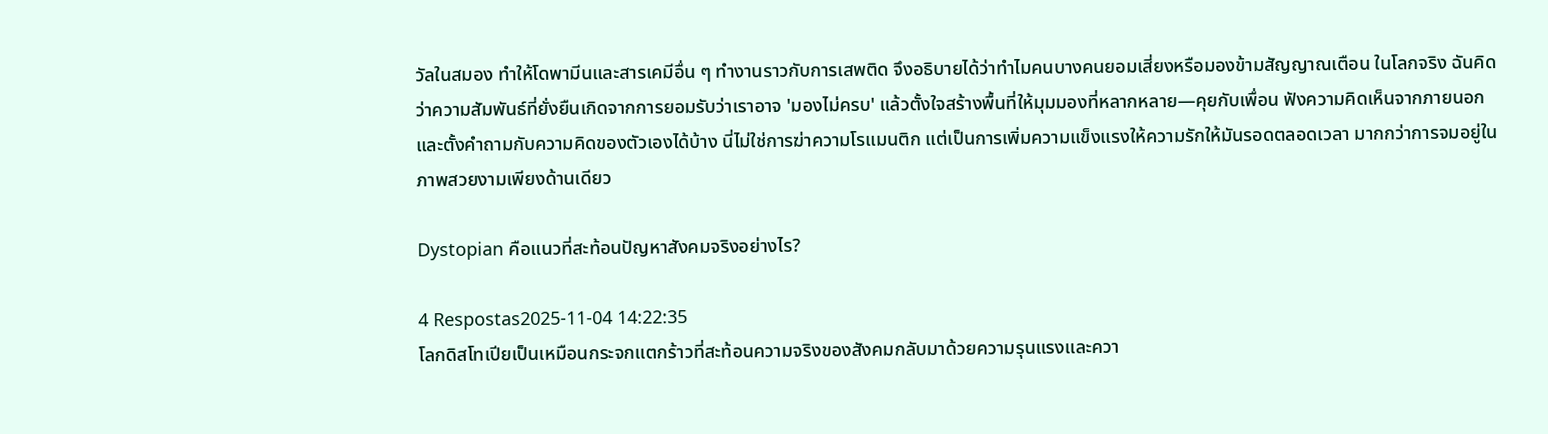วัลในสมอง ทำให้โดพามีนและสารเคมีอื่น ๆ ทำงานราวกับการเสพติด จึงอธิบายได้ว่าทำไมคนบางคนยอมเสี่ยงหรือมองข้ามสัญญาณเตือน ในโลกจริง ฉันคิดว่าความสัมพันธ์ที่ยั่งยืนเกิดจากการยอมรับว่าเราอาจ 'มองไม่ครบ' แล้วตั้งใจสร้างพื้นที่ให้มุมมองที่หลากหลาย—คุยกับเพื่อน ฟังความคิดเห็นจากภายนอก และตั้งคำถามกับความคิดของตัวเองได้บ้าง นี่ไม่ใช่การฆ่าความโรแมนติก แต่เป็นการเพิ่มความแข็งแรงให้ความรักให้มันรอดตลอดเวลา มากกว่าการจมอยู่ในภาพสวยงามเพียงด้านเดียว

Dystopian คือแนวที่สะท้อนปัญหาสังคมจริงอย่างไร?

4 Respostas2025-11-04 14:22:35
โลกดิสโทเปียเป็นเหมือนกระจกแตกร้าวที่สะท้อนความจริงของสังคมกลับมาด้วยความรุนแรงและควา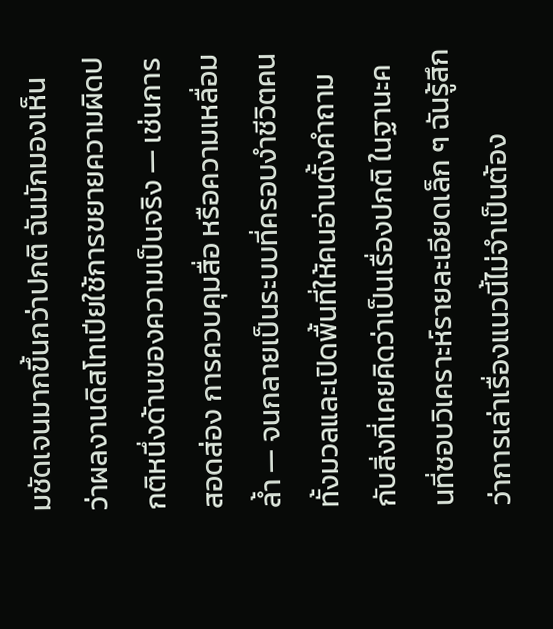มชัดเจนมากขึ้นกว่าปกติ ฉันมักมองเห็นว่าผลงานดิสโทเปียใช้การขยายความผิดปกติหนึ่งด้านของความเป็นจริง — เช่นการสอดส่อง การควบคุมสื่อ หรือความเหลื่อมล้ำ — จนกลายเป็นระบบที่ครอบงำชีวิตคนทั้งมวลและเปิดพื้นที่ให้คนอ่านตั้งคำถามกับสิ่งที่เคยคิดว่าเป็นเรื่องปกติ ในฐานะคนที่ชอบวิเคราะห์รายละเอียดเล็ก ๆ ฉันรู้สึกว่าการเล่าเรื่องแนวนี้ไม่จำเป็นต้อง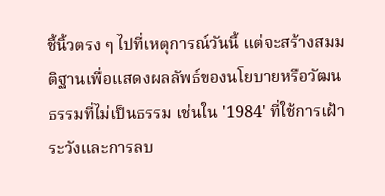ชี้นิ้วตรง ๆ ไปที่เหตุการณ์วันนี้ แต่จะสร้างสมมติฐานเพื่อแสดงผลลัพธ์ของนโยบายหรือวัฒนธรรมที่ไม่เป็นธรรม เช่นใน '1984' ที่ใช้การเฝ้าระวังและการลบ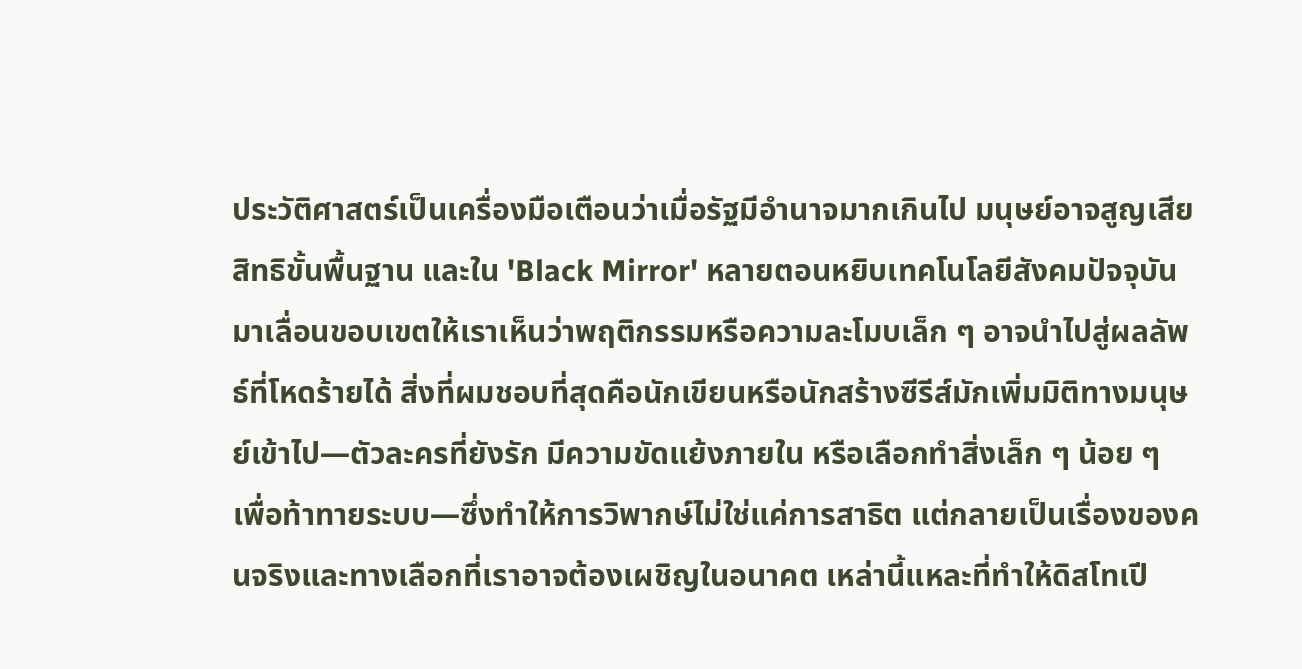ประวัติศาสตร์เป็นเครื่องมือเตือนว่าเมื่อรัฐมีอำนาจมากเกินไป มนุษย์อาจสูญเสียสิทธิขั้นพื้นฐาน และใน 'Black Mirror' หลายตอนหยิบเทคโนโลยีสังคมปัจจุบันมาเลื่อนขอบเขตให้เราเห็นว่าพฤติกรรมหรือความละโมบเล็ก ๆ อาจนำไปสู่ผลลัพธ์ที่โหดร้ายได้ สิ่งที่ผมชอบที่สุดคือนักเขียนหรือนักสร้างซีรีส์มักเพิ่มมิติทางมนุษย์เข้าไป—ตัวละครที่ยังรัก มีความขัดแย้งภายใน หรือเลือกทำสิ่งเล็ก ๆ น้อย ๆ เพื่อท้าทายระบบ—ซึ่งทำให้การวิพากษ์ไม่ใช่แค่การสาธิต แต่กลายเป็นเรื่องของคนจริงและทางเลือกที่เราอาจต้องเผชิญในอนาคต เหล่านี้แหละที่ทำให้ดิสโทเปี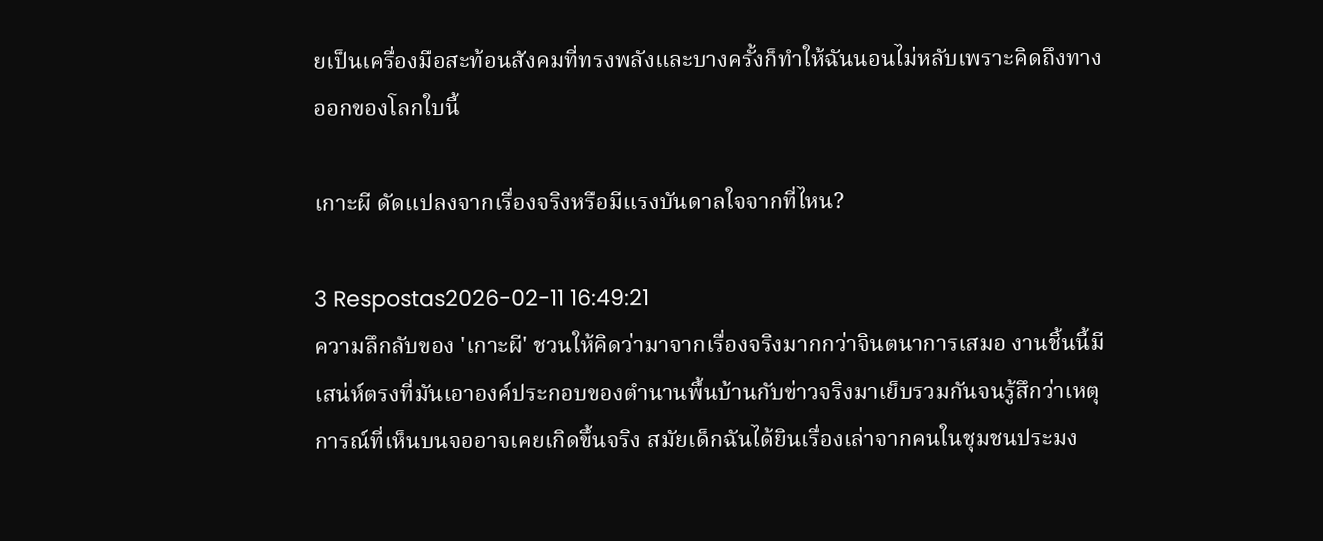ยเป็นเครื่องมือสะท้อนสังคมที่ทรงพลังและบางครั้งก็ทำให้ฉันนอนไม่หลับเพราะคิดถึงทางออกของโลกใบนี้

เกาะผี ดัดแปลงจากเรื่องจริงหรือมีแรงบันดาลใจจากที่ไหน?

3 Respostas2026-02-11 16:49:21
ความลึกลับของ 'เกาะผี' ชวนให้คิดว่ามาจากเรื่องจริงมากกว่าจินตนาการเสมอ งานชิ้นนี้มีเสน่ห์ตรงที่มันเอาองค์ประกอบของตำนานพื้นบ้านกับข่าวจริงมาเย็บรวมกันจนรู้สึกว่าเหตุการณ์ที่เห็นบนจออาจเคยเกิดขึ้นจริง สมัยเด็กฉันได้ยินเรื่องเล่าจากคนในชุมชนประมง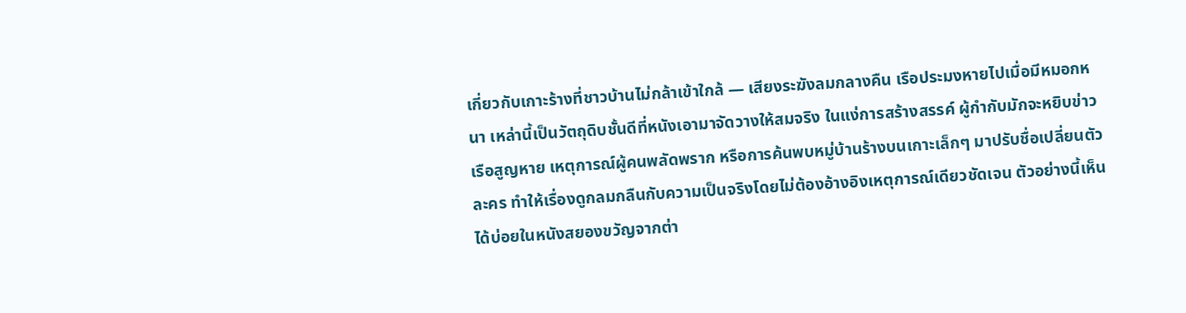เกี่ยวกับเกาะร้างที่ชาวบ้านไม่กล้าเข้าใกล้ — เสียงระฆังลมกลางคืน เรือประมงหายไปเมื่อมีหมอกหนา เหล่านี้เป็นวัตถุดิบชั้นดีที่หนังเอามาจัดวางให้สมจริง ในแง่การสร้างสรรค์ ผู้กำกับมักจะหยิบข่าวเรือสูญหาย เหตุการณ์ผู้คนพลัดพราก หรือการค้นพบหมู่บ้านร้างบนเกาะเล็กๆ มาปรับชื่อเปลี่ยนตัวละคร ทำให้เรื่องดูกลมกลืนกับความเป็นจริงโดยไม่ต้องอ้างอิงเหตุการณ์เดียวชัดเจน ตัวอย่างนี้เห็นได้บ่อยในหนังสยองขวัญจากต่า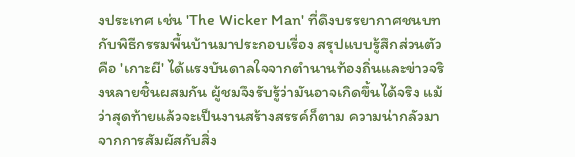งประเทศ เช่น 'The Wicker Man' ที่ดึงบรรยากาศชนบทกับพิธีกรรมพื้นบ้านมาประกอบเรื่อง สรุปแบบรู้สึกส่วนตัวคือ 'เกาะผี' ได้แรงบันดาลใจจากตำนานท้องถิ่นและข่าวจริงหลายชิ้นผสมกัน ผู้ชมจึงรับรู้ว่ามันอาจเกิดขึ้นได้จริง แม้ว่าสุดท้ายแล้วจะเป็นงานสร้างสรรค์ก็ตาม ความน่ากลัวมาจากการสัมผัสกับสิ่ง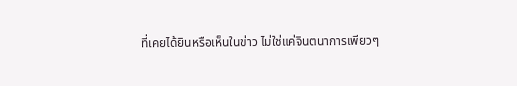ที่เคยได้ยินหรือเห็นในข่าว ไม่ใช่แค่จินตนาการเพียวๆ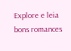Explore e leia bons romances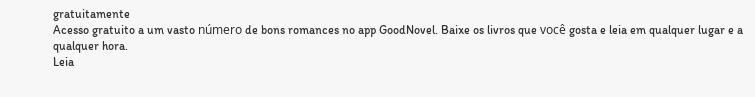gratuitamente
Acesso gratuito a um vasto número de bons romances no app GoodNovel. Baixe os livros que você gosta e leia em qualquer lugar e a qualquer hora.
Leia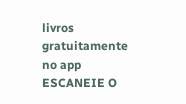livros gratuitamente no app
ESCANEIE O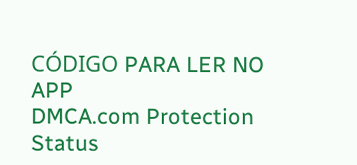CÓDIGO PARA LER NO APP
DMCA.com Protection Status